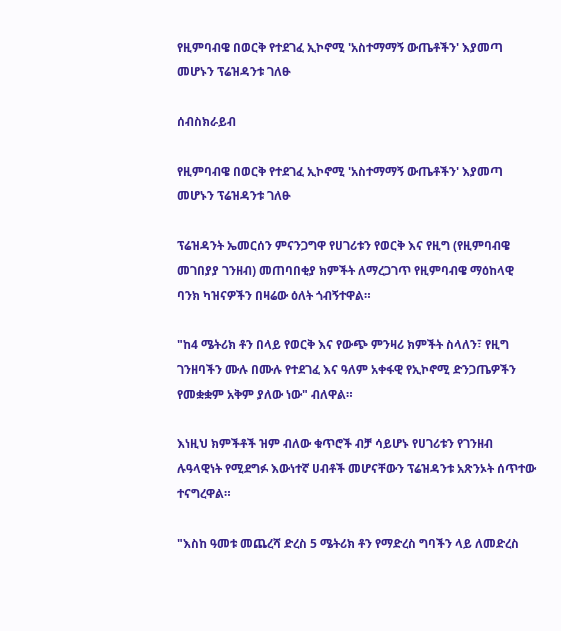የዚምባብዌ በወርቅ የተደገፈ ኢኮኖሚ 'አስተማማኝ ውጤቶችን' እያመጣ መሆኑን ፕሬዝዳንቱ ገለፁ

ሰብስክራይብ

የዚምባብዌ በወርቅ የተደገፈ ኢኮኖሚ 'አስተማማኝ ውጤቶችን' እያመጣ መሆኑን ፕሬዝዳንቱ ገለፁ

ፕሬዝዳንት ኤመርሰን ምናንጋግዋ የሀገሪቱን የወርቅ እና የዚግ (የዚምባብዌ መገበያያ ገንዘብ) መጠባበቂያ ክምችት ለማረጋገጥ የዚምባብዌ ማዕከላዊ ባንክ ካዝናዎችን በዛሬው ዕለት ጎብኝተዋል።

"ከ4 ሜትሪክ ቶን በላይ የወርቅ እና የውጭ ምንዛሪ ክምችት ስላለን፣ የዚግ ገንዘባችን ሙሉ በሙሉ የተደገፈ እና ዓለም አቀፋዊ የኢኮኖሚ ድንጋጤዎችን የመቋቋም አቅም ያለው ነው" ብለዋል።

እነዚህ ክምችቶች ዝም ብለው ቁጥሮች ብቻ ሳይሆኑ የሀገሪቱን የገንዘብ ሉዓላዊነት የሚደግፉ እውነተኛ ሀብቶች መሆናቸውን ፕሬዝዳንቱ አጽንኦት ሰጥተው ተናግረዋል።

"እስከ ዓመቱ መጨረሻ ድረስ 5 ሜትሪክ ቶን የማድረስ ግባችን ላይ ለመድረስ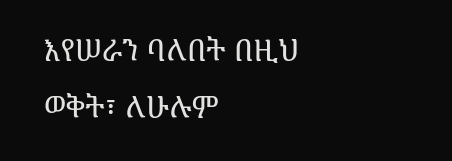እየሠራን ባለበት በዚህ ወቅት፣ ለሁሉም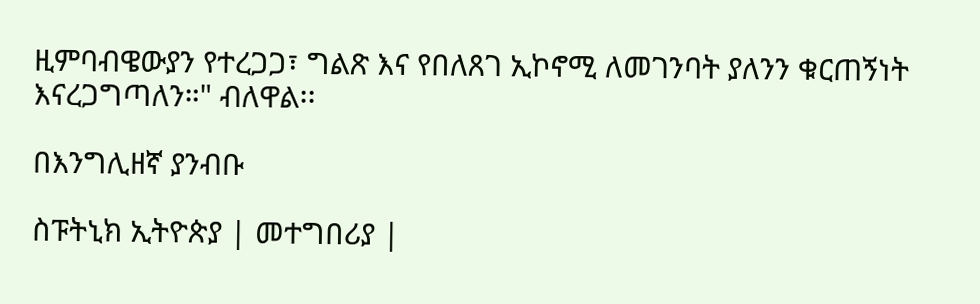ዚምባብዌውያን የተረጋጋ፣ ግልጽ እና የበለጸገ ኢኮኖሚ ለመገንባት ያለንን ቁርጠኝነት እናረጋግጣለን።" ብለዋል፡፡

በእንግሊዘኛ ያንብቡ

ስፑትኒክ ኢትዮጵያ | መተግበሪያ |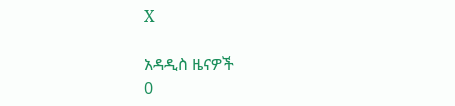X

አዳዲስ ዜናዎች
0